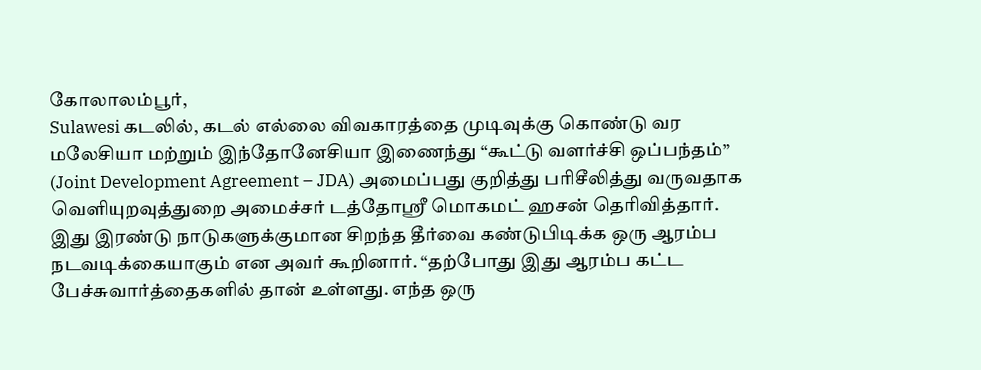கோலாலம்பூர்,
Sulawesi கடலில், கடல் எல்லை விவகாரத்தை முடிவுக்கு கொண்டு வர மலேசியா மற்றும் இந்தோனேசியா இணைந்து “கூட்டு வளர்ச்சி ஒப்பந்தம்” (Joint Development Agreement – JDA) அமைப்பது குறித்து பரிசீலித்து வருவதாக வெளியுறவுத்துறை அமைச்சர் டத்தோஸ்ரீ மொகமட் ஹசன் தெரிவித்தார்.
இது இரண்டு நாடுகளுக்குமான சிறந்த தீர்வை கண்டுபிடிக்க ஒரு ஆரம்ப நடவடிக்கையாகும் என அவர் கூறினார். “தற்போது இது ஆரம்ப கட்ட பேச்சுவார்த்தைகளில் தான் உள்ளது. எந்த ஒரு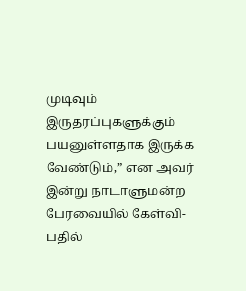முடிவும் இருதரப்புகளுக்கும் பயனுள்ளதாக இருக்க வேண்டும்,” என அவர் இன்று நாடாளுமன்ற பேரவையில் கேள்வி-பதில்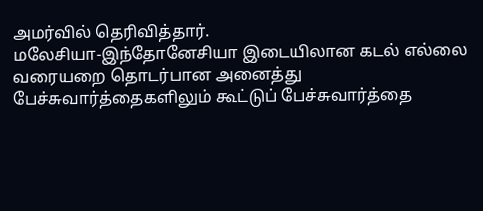அமர்வில் தெரிவித்தார்.
மலேசியா-இந்தோனேசியா இடையிலான கடல் எல்லை வரையறை தொடர்பான அனைத்து பேச்சுவார்த்தைகளிலும் கூட்டுப் பேச்சுவார்த்தை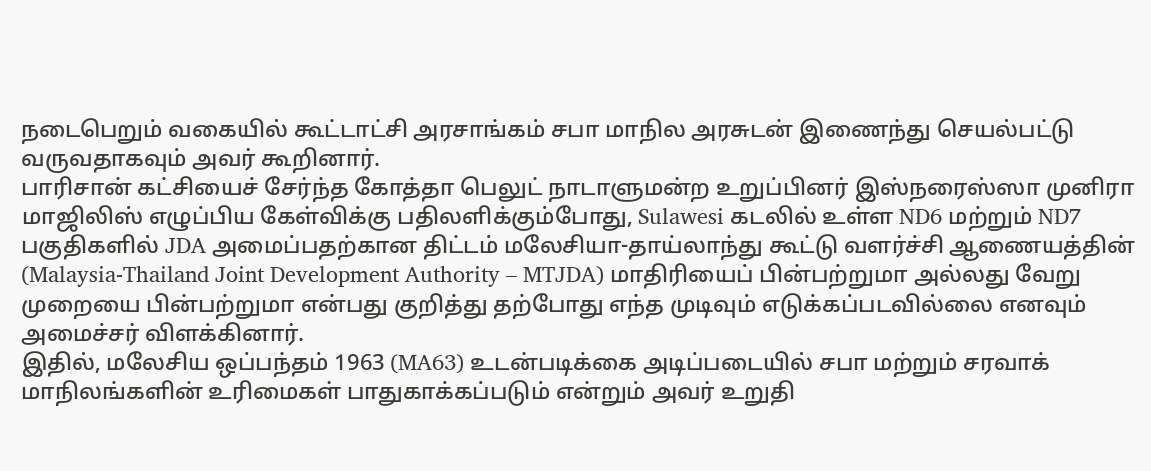நடைபெறும் வகையில் கூட்டாட்சி அரசாங்கம் சபா மாநில அரசுடன் இணைந்து செயல்பட்டு வருவதாகவும் அவர் கூறினார்.
பாரிசான் கட்சியைச் சேர்ந்த கோத்தா பெலுட் நாடாளுமன்ற உறுப்பினர் இஸ்நரைஸ்ஸா முனிரா மாஜிலிஸ் எழுப்பிய கேள்விக்கு பதிலளிக்கும்போது, Sulawesi கடலில் உள்ள ND6 மற்றும் ND7 பகுதிகளில் JDA அமைப்பதற்கான திட்டம் மலேசியா-தாய்லாந்து கூட்டு வளர்ச்சி ஆணையத்தின் (Malaysia-Thailand Joint Development Authority – MTJDA) மாதிரியைப் பின்பற்றுமா அல்லது வேறு முறையை பின்பற்றுமா என்பது குறித்து தற்போது எந்த முடிவும் எடுக்கப்படவில்லை எனவும் அமைச்சர் விளக்கினார்.
இதில், மலேசிய ஒப்பந்தம் 1963 (MA63) உடன்படிக்கை அடிப்படையில் சபா மற்றும் சரவாக் மாநிலங்களின் உரிமைகள் பாதுகாக்கப்படும் என்றும் அவர் உறுதி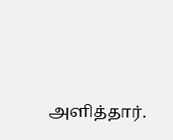அளித்தார்.